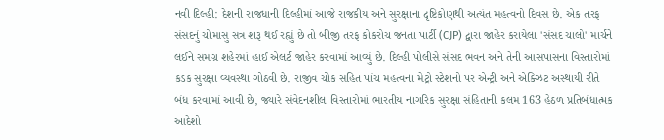નવી દિલ્હી: દેશની રાજધાની દિલ્હીમાં આજે રાજકીય અને સુરક્ષાના દૃષ્ટિકોણથી અત્યંત મહત્વનો દિવસ છે. એક તરફ સંસદનું ચોમાસુ સત્ર શરૂ થઈ રહ્યું છે તો બીજી તરફ કોકરોચ જનતા પાર્ટી (CJP) દ્વારા જાહેર કરાયેલા 'સંસદ ચાલો' માર્ચને લઈને સમગ્ર શહેરમાં હાઈ એલર્ટ જાહેર કરવામાં આવ્યું છે. દિલ્હી પોલીસે સંસદ ભવન અને તેની આસપાસના વિસ્તારોમાં કડક સુરક્ષા વ્યવસ્થા ગોઠવી છે. રાજીવ ચોક સહિત પાંચ મહત્વના મેટ્રો સ્ટેશનો પર એન્ટ્રી અને એક્ઝિટ અસ્થાયી રીતે બંધ કરવામાં આવી છે, જ્યારે સંવેદનશીલ વિસ્તારોમાં ભારતીય નાગરિક સુરક્ષા સંહિતાની કલમ 163 હેઠળ પ્રતિબંધાત્મક આદેશો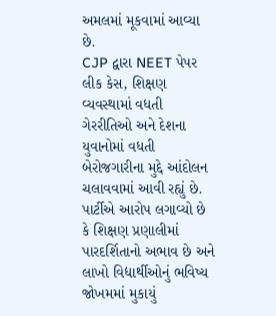અમલમાં મૂકવામાં આવ્યા છે.
CJP દ્વારા NEET પેપર લીક કેસ, શિક્ષણ વ્યવસ્થામાં વધતી ગેરરીતિઓ અને દેશના યુવાનોમાં વધતી બેરોજગારીના મુદ્દે આંદોલન ચલાવવામાં આવી રહ્યું છે. પાર્ટીએ આરોપ લગાવ્યો છે કે શિક્ષણ પ્રણાલીમાં પારદર્શિતાનો અભાવ છે અને લાખો વિદ્યાર્થીઓનું ભવિષ્ય જોખમમાં મુકાયું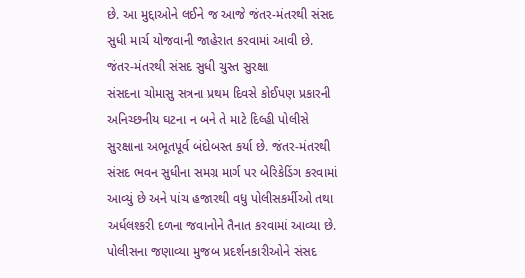છે. આ મુદ્દાઓને લઈને જ આજે જંતર-મંતરથી સંસદ સુધી માર્ચ યોજવાની જાહેરાત કરવામાં આવી છે.
જંતર-મંતરથી સંસદ સુધી ચુસ્ત સુરક્ષા
સંસદના ચોમાસુ સત્રના પ્રથમ દિવસે કોઈપણ પ્રકારની અનિચ્છનીય ઘટના ન બને તે માટે દિલ્હી પોલીસે સુરક્ષાના અભૂતપૂર્વ બંદોબસ્ત કર્યા છે. જંતર-મંતરથી સંસદ ભવન સુધીના સમગ્ર માર્ગ પર બેરિકેડિંગ કરવામાં આવ્યું છે અને પાંચ હજારથી વધુ પોલીસકર્મીઓ તથા અર્ધલશ્કરી દળના જવાનોને તૈનાત કરવામાં આવ્યા છે. પોલીસના જણાવ્યા મુજબ પ્રદર્શનકારીઓને સંસદ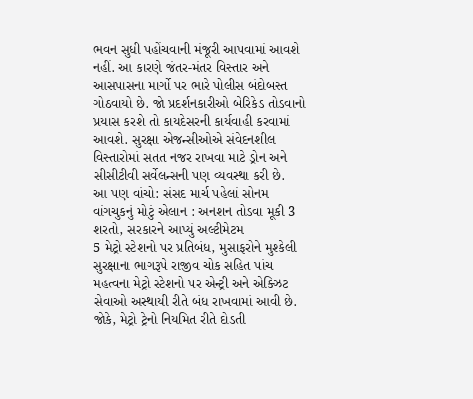ભવન સુધી પહોંચવાની મંજૂરી આપવામાં આવશે નહીં. આ કારણે જંતર-મંતર વિસ્તાર અને આસપાસના માર્ગો પર ભારે પોલીસ બંદોબસ્ત ગોઠવાયો છે. જો પ્રદર્શનકારીઓ બેરિકેડ તોડવાનો પ્રયાસ કરશે તો કાયદેસરની કાર્યવાહી કરવામાં આવશે. સુરક્ષા એજન્સીઓએ સંવેદનશીલ વિસ્તારોમાં સતત નજર રાખવા માટે ડ્રોન અને સીસીટીવી સર્વેલન્સની પણ વ્યવસ્થા કરી છે.
આ પણ વાંચો: સંસદ માર્ચ પહેલાં સોનમ વાંગચુકનું મોટું એલાન : અનશન તોડવા મૂકી 3 શરતો, સરકારને આપ્યું અલ્ટીમેટમ
5 મેટ્રો સ્ટેશનો પર પ્રતિબંધ, મુસાફરોને મુશ્કેલી
સુરક્ષાના ભાગરૂપે રાજીવ ચોક સહિત પાંચ મહત્વના મેટ્રો સ્ટેશનો પર એન્ટ્રી અને એક્ઝિટ સેવાઓ અસ્થાયી રીતે બંધ રાખવામાં આવી છે. જોકે, મેટ્રો ટ્રેનો નિયમિત રીતે દોડતી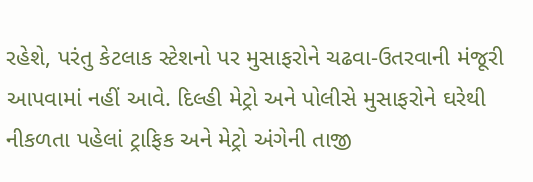રહેશે, પરંતુ કેટલાક સ્ટેશનો પર મુસાફરોને ચઢવા-ઉતરવાની મંજૂરી આપવામાં નહીં આવે. દિલ્હી મેટ્રો અને પોલીસે મુસાફરોને ઘરેથી નીકળતા પહેલાં ટ્રાફિક અને મેટ્રો અંગેની તાજી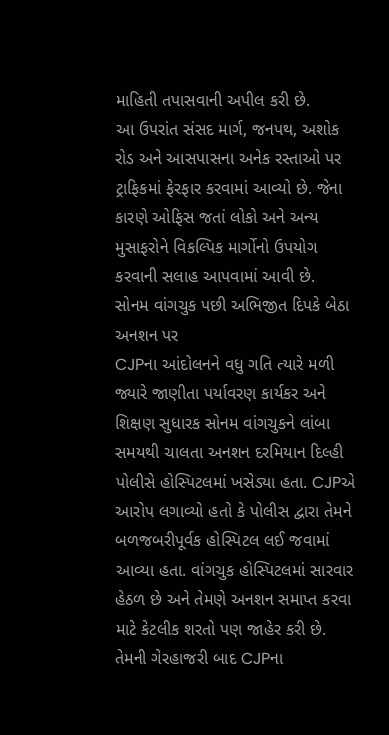માહિતી તપાસવાની અપીલ કરી છે.
આ ઉપરાંત સંસદ માર્ગ, જનપથ, અશોક રોડ અને આસપાસના અનેક રસ્તાઓ પર ટ્રાફિકમાં ફેરફાર કરવામાં આવ્યો છે. જેના કારણે ઓફિસ જતાં લોકો અને અન્ય મુસાફરોને વિકલ્પિક માર્ગોનો ઉપયોગ કરવાની સલાહ આપવામાં આવી છે.
સોનમ વાંગચુક પછી અભિજીત દિપકે બેઠા અનશન પર
CJPના આંદોલનને વધુ ગતિ ત્યારે મળી જ્યારે જાણીતા પર્યાવરણ કાર્યકર અને શિક્ષણ સુધારક સોનમ વાંગચુકને લાંબા સમયથી ચાલતા અનશન દરમિયાન દિલ્હી પોલીસે હોસ્પિટલમાં ખસેડ્યા હતા. CJPએ આરોપ લગાવ્યો હતો કે પોલીસ દ્વારા તેમને બળજબરીપૂર્વક હોસ્પિટલ લઈ જવામાં આવ્યા હતા. વાંગચુક હોસ્પિટલમાં સારવાર હેઠળ છે અને તેમણે અનશન સમાપ્ત કરવા માટે કેટલીક શરતો પણ જાહેર કરી છે. તેમની ગેરહાજરી બાદ CJPના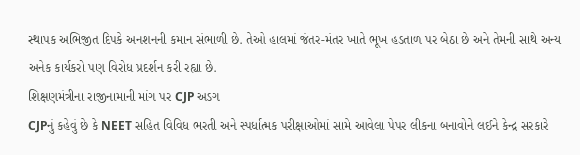સ્થાપક અભિજીત દિપકે અનશનની કમાન સંભાળી છે. તેઓ હાલમાં જંતર-મંતર ખાતે ભૂખ હડતાળ પર બેઠા છે અને તેમની સાથે અન્ય અનેક કાર્યકરો પણ વિરોધ પ્રદર્શન કરી રહ્યા છે.
શિક્ષણમંત્રીના રાજીનામાની માંગ પર CJP અડગ
CJPનું કહેવું છે કે NEET સહિત વિવિધ ભરતી અને સ્પર્ધાત્મક પરીક્ષાઓમાં સામે આવેલા પેપર લીકના બનાવોને લઈને કેન્દ્ર સરકારે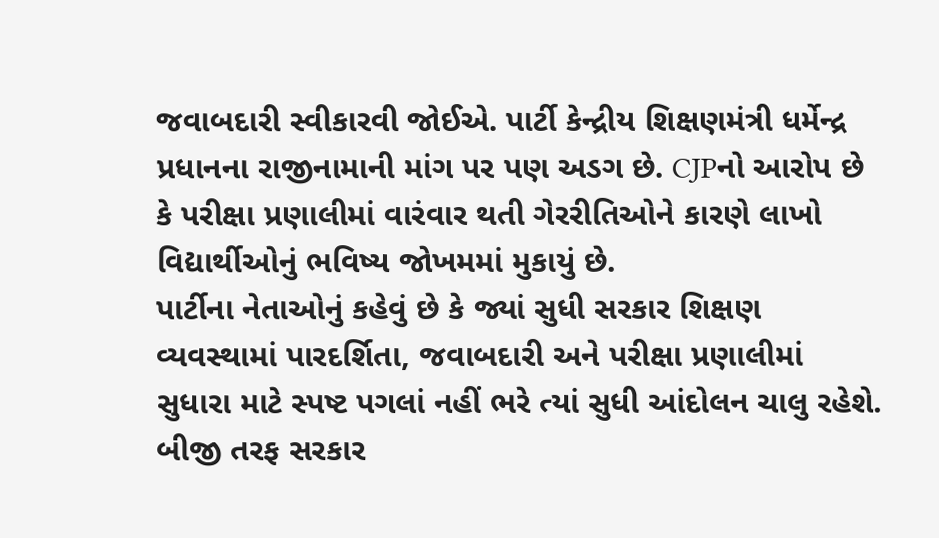જવાબદારી સ્વીકારવી જોઈએ. પાર્ટી કેન્દ્રીય શિક્ષણમંત્રી ધર્મેન્દ્ર પ્રધાનના રાજીનામાની માંગ પર પણ અડગ છે. CJPનો આરોપ છે કે પરીક્ષા પ્રણાલીમાં વારંવાર થતી ગેરરીતિઓને કારણે લાખો વિદ્યાર્થીઓનું ભવિષ્ય જોખમમાં મુકાયું છે.
પાર્ટીના નેતાઓનું કહેવું છે કે જ્યાં સુધી સરકાર શિક્ષણ વ્યવસ્થામાં પારદર્શિતા, જવાબદારી અને પરીક્ષા પ્રણાલીમાં સુધારા માટે સ્પષ્ટ પગલાં નહીં ભરે ત્યાં સુધી આંદોલન ચાલુ રહેશે. બીજી તરફ સરકાર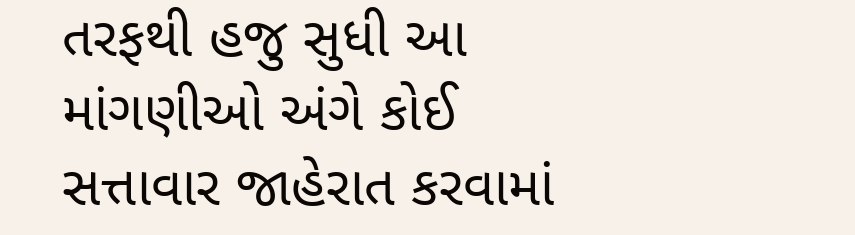તરફથી હજુ સુધી આ માંગણીઓ અંગે કોઈ સત્તાવાર જાહેરાત કરવામાં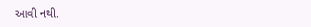આવી નથી.